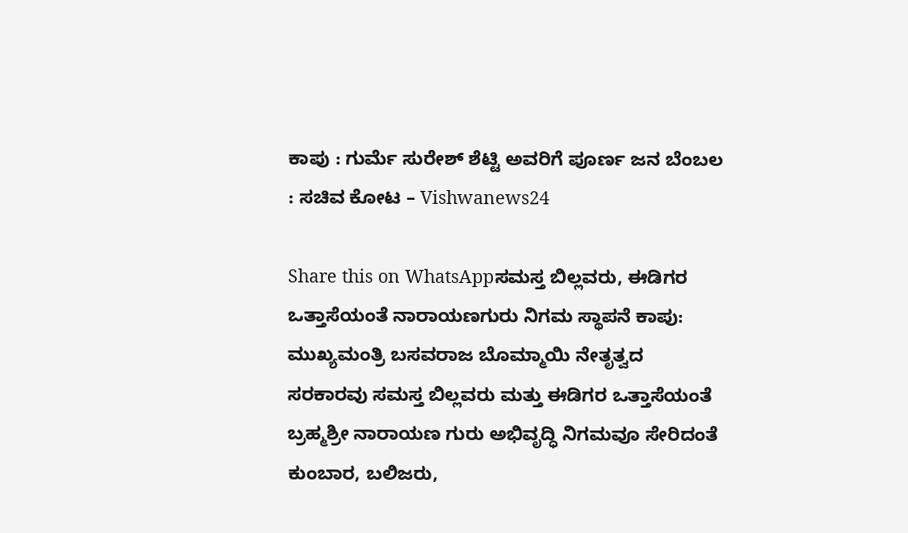ಕಾಪು : ಗುರ್ಮೆ ಸುರೇಶ್‌ ಶೆಟ್ಟಿ ಅವರಿಗೆ ಪೂರ್ಣ ಜನ ಬೆಂಬಲ : ಸಚಿವ ಕೋಟ – Vishwanews24

Share this on WhatsAppಸಮಸ್ತ ಬಿಲ್ಲವರು, ಈಡಿಗರ ಒತ್ತಾಸೆಯಂತೆ ನಾರಾಯಣಗುರು ನಿಗಮ ಸ್ಥಾಪನೆ ಕಾಪು: ಮುಖ್ಯಮಂತ್ರಿ ಬಸವರಾಜ ಬೊಮ್ಮಾಯಿ ನೇತೃತ್ವದ ಸರಕಾರವು ಸಮಸ್ತ ಬಿಲ್ಲವರು ಮತ್ತು ಈಡಿಗರ ಒತ್ತಾಸೆಯಂತೆ ಬ್ರಹ್ಮಶ್ರೀ ನಾರಾಯಣ ಗುರು ಅಭಿವೃದ್ಧಿ ನಿಗಮವೂ ಸೇರಿದಂತೆ ಕುಂಬಾರ, ಬಲಿಜರು,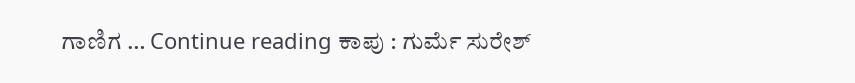ಗಾಣಿಗ … Continue reading ಕಾಪು : ಗುರ್ಮೆ ಸುರೇಶ್‌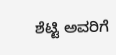ಶೆಟ್ಟಿ ಅವರಿಗೆ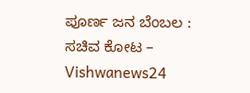ಪೂರ್ಣ ಜನ ಬೆಂಬಲ : ಸಚಿವ ಕೋಟ – Vishwanews24